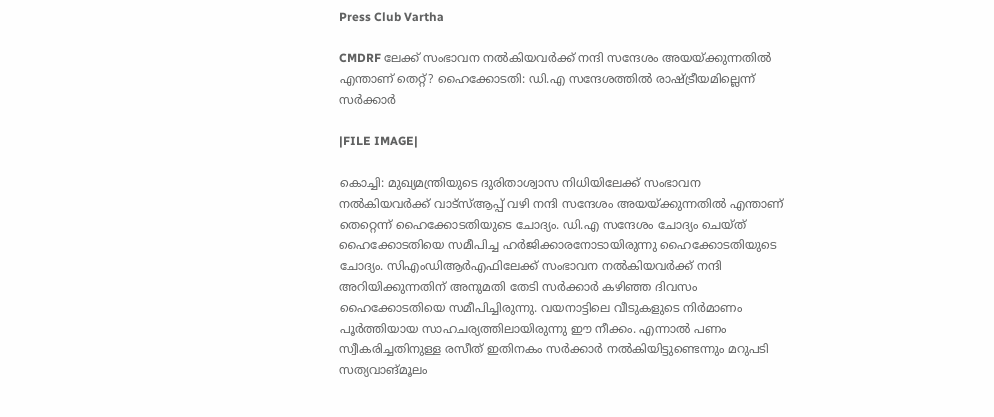Press Club Vartha

CMDRF ലേക്ക് സംഭാവന നല്‍കിയവര്‍ക്ക് നന്ദി സന്ദേശം അയയ്ക്കുന്നതില്‍ എന്താണ് തെറ്റ്? ഹൈക്കോടതി: ഡി.എ സന്ദേശത്തില്‍ രാഷ്ട്രീയമില്ലെന്ന് സര്‍ക്കാര്‍

|FILE IMAGE|

കൊച്ചി: മുഖ്യമന്ത്രിയുടെ ദുരിതാശ്വാസ നിധിയിലേക്ക് സംഭാവന നല്‍കിയവര്‍ക്ക് വാട്‌സ്ആപ്പ് വഴി നന്ദി സന്ദേശം അയയ്ക്കുന്നതില്‍ എന്താണ് തെറ്റെന്ന് ഹൈക്കോടതിയുടെ ചോദ്യം. ഡി.എ സന്ദേശം ചോദ്യം ചെയ്ത് ഹൈക്കോടതിയെ സമീപിച്ച ഹര്‍ജിക്കാരനോടായിരുന്നു ഹൈക്കോടതിയുടെ ചോദ്യം. സിഎംഡിആര്‍എഫിലേക്ക് സംഭാവന നല്‍കിയവര്‍ക്ക് നന്ദി അറിയിക്കുന്നതിന് അനുമതി തേടി സര്‍ക്കാര്‍ കഴിഞ്ഞ ദിവസം ഹൈക്കോടതിയെ സമീപിച്ചിരുന്നു. വയനാട്ടിലെ വീടുകളുടെ നിര്‍മാണം പൂര്‍ത്തിയായ സാഹചര്യത്തിലായിരുന്നു ഈ നീക്കം. എന്നാല്‍ പണം സ്വീകരിച്ചതിനുള്ള രസീത് ഇതിനകം സര്‍ക്കാര്‍ നല്‍കിയിട്ടുണ്ടെന്നും മറുപടി സത്യവാങ്മൂലം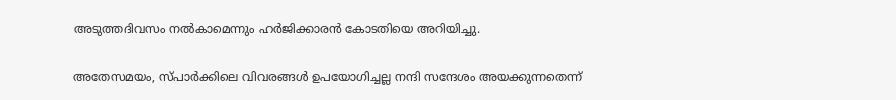അടുത്തദിവസം നല്‍കാമെന്നും ഹര്‍ജിക്കാരന്‍ കോടതിയെ അറിയിച്ചു.

അതേസമയം, സ്പാര്‍ക്കിലെ വിവരങ്ങള്‍ ഉപയോഗിച്ചല്ല നന്ദി സന്ദേശം അയക്കുന്നതെന്ന്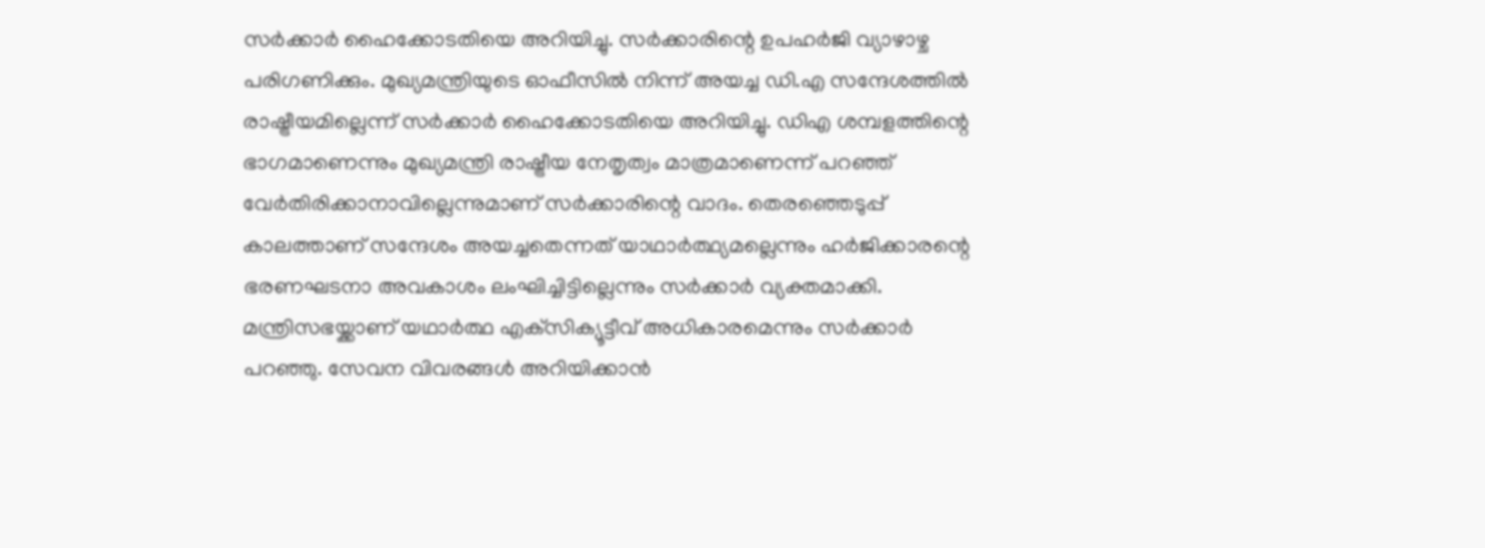സര്‍ക്കാര്‍ ഹൈക്കോടതിയെ അറിയിച്ചു. സര്‍ക്കാരിന്റെ ഉപഹര്‍ജി വ്യാഴാഴ്ച പരിഗണിക്കും. മുഖ്യമന്ത്രിയുടെ ഓഫീസില്‍ നിന്ന് അയച്ച ഡി.എ സന്ദേശത്തില്‍ രാഷ്ട്രീയമില്ലെന്ന് സര്‍ക്കാര്‍ ഹൈക്കോടതിയെ അറിയിച്ചു. ഡിഎ ശമ്പളത്തിന്റെ ഭാഗമാണെന്നും മുഖ്യമന്ത്രി രാഷ്ട്രീയ നേതൃത്വം മാത്രമാണെന്ന് പറഞ്ഞ് വേര്‍തിരിക്കാനാവില്ലെന്നുമാണ് സര്‍ക്കാരിന്റെ വാദം. തെരഞ്ഞെടുപ്പ് കാലത്താണ് സന്ദേശം അയച്ചതെന്നത് യാഥാര്‍ത്ഥ്യമല്ലെന്നും ഹര്‍ജിക്കാരന്റെ ഭരണഘടനാ അവകാശം ലംഘിച്ചിട്ടില്ലെന്നും സര്‍ക്കാര്‍ വ്യക്തമാക്കി. മന്ത്രിസഭയ്ക്കാണ് യഥാര്‍ത്ഥ എക്‌സിക്യൂട്ടീവ് അധികാരമെന്നും സര്‍ക്കാര്‍ പറഞ്ഞു. സേവന വിവരങ്ങള്‍ അറിയിക്കാന്‍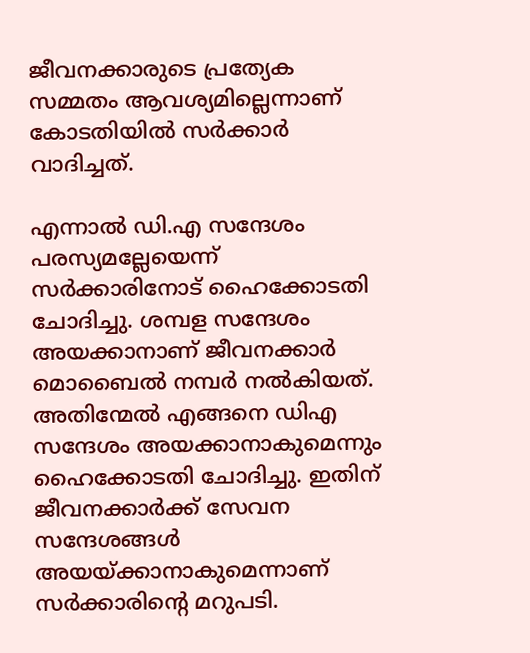ജീവനക്കാരുടെ പ്രത്യേക സമ്മതം ആവശ്യമില്ലെന്നാണ് കോടതിയില്‍ സര്‍ക്കാര്‍ വാദിച്ചത്.

എന്നാല്‍ ഡി.എ സന്ദേശം പരസ്യമല്ലേയെന്ന് സര്‍ക്കാരിനോട് ഹൈക്കോടതി ചോദിച്ചു. ശമ്പള സന്ദേശം അയക്കാനാണ് ജീവനക്കാര്‍ മൊബൈല്‍ നമ്പര്‍ നല്‍കിയത്. അതിന്മേല്‍ എങ്ങനെ ഡിഎ സന്ദേശം അയക്കാനാകുമെന്നും ഹൈക്കോടതി ചോദിച്ചു. ഇതിന് ജീവനക്കാര്‍ക്ക് സേവന സന്ദേശങ്ങള്‍ അയയ്ക്കാനാകുമെന്നാണ് സര്‍ക്കാരിന്റെ മറുപടി.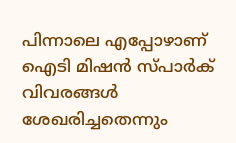പിന്നാലെ എപ്പോഴാണ് ഐടി മിഷന്‍ സ്പാര്‍ക് വിവരങ്ങള്‍ ശേഖരിച്ചതെന്നും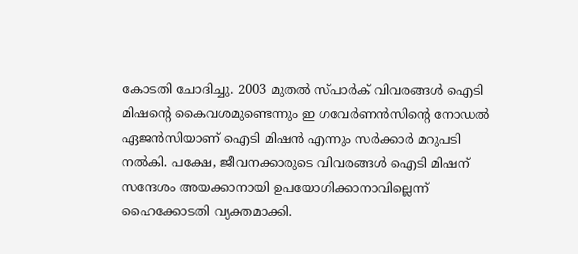കോടതി ചോദിച്ചു. 2003 മുതല്‍ സ്പാര്‍ക് വിവരങ്ങള്‍ ഐടി മിഷന്റെ കൈവശമുണ്ടെന്നും ഇ ഗവേര്‍ണന്‍സിന്റെ നോഡല്‍ ഏജന്‍സിയാണ് ഐടി മിഷന്‍ എന്നും സര്‍ക്കാര്‍ മറുപടി നല്‍കി. പക്ഷേ, ജീവനക്കാരുടെ വിവരങ്ങള്‍ ഐടി മിഷന് സന്ദേശം അയക്കാനായി ഉപയോഗിക്കാനാവില്ലെന്ന് ഹൈക്കോടതി വ്യക്തമാക്കി.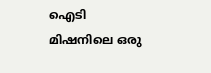ഐടി മിഷനിലെ ഒരു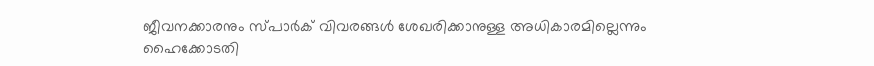ജീവനക്കാരനും സ്പാര്‍ക് വിവരങ്ങള്‍ ശേഖരിക്കാനുള്ള അധികാരമില്ലെന്നും ഹൈക്കോടതി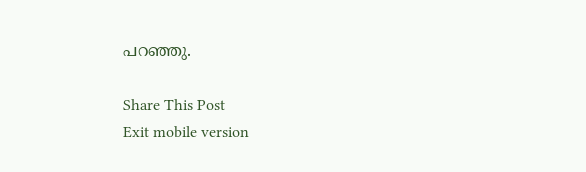പറഞ്ഞു.

Share This Post
Exit mobile version